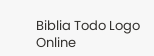Biblia Todo Logo
Online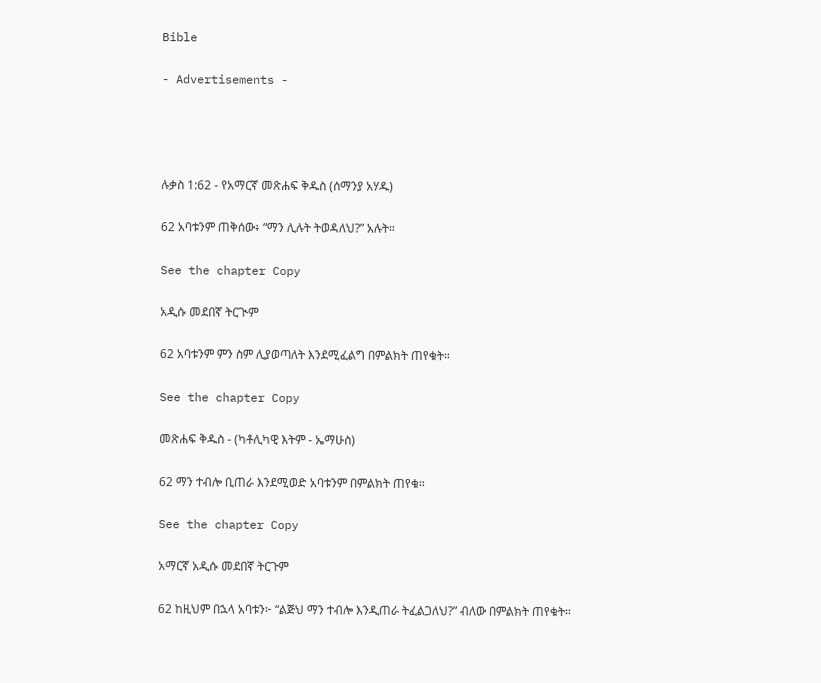Bible

- Advertisements -




ሉቃስ 1:62 - የአማርኛ መጽሐፍ ቅዱስ (ሰማንያ አሃዱ)

62 አባቱንም ጠቅሰው፥ “ማን ሊሉት ትወዳለህ?” አሉት።

See the chapter Copy

አዲሱ መደበኛ ትርጒም

62 አባቱንም ምን ስም ሊያወጣለት እንደሚፈልግ በምልክት ጠየቁት።

See the chapter Copy

መጽሐፍ ቅዱስ - (ካቶሊካዊ እትም - ኤማሁስ)

62 ማን ተብሎ ቢጠራ እንደሚወድ አባቱንም በምልክት ጠየቁ።

See the chapter Copy

አማርኛ አዲሱ መደበኛ ትርጉም

62 ከዚህም በኋላ አባቱን፦ “ልጅህ ማን ተብሎ እንዲጠራ ትፈልጋለህ?” ብለው በምልክት ጠየቁት።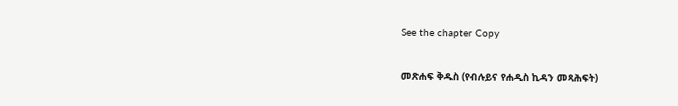See the chapter Copy

መጽሐፍ ቅዱስ (የብሉይና የሐዲስ ኪዳን መጻሕፍት)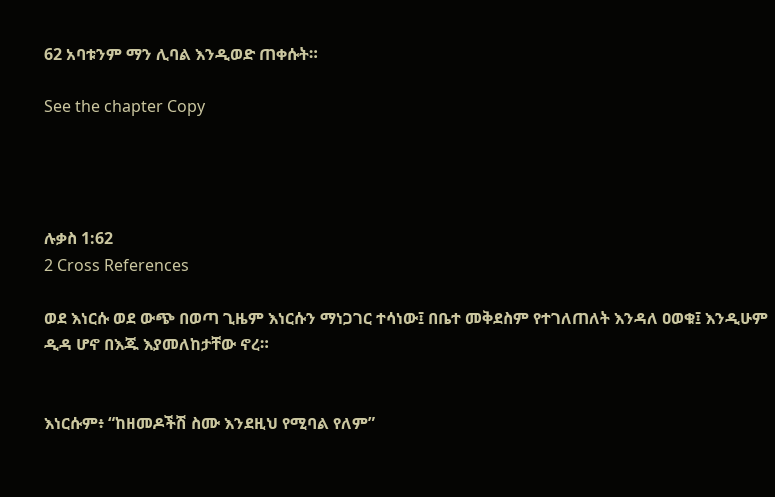62 አባቱንም ማን ሊባል እንዲወድ ጠቀሱት።

See the chapter Copy




ሉቃስ 1:62
2 Cross References

ወደ እነርሱ ወደ ውጭ በወጣ ጊዜም እነርሱን ማነጋገር ተሳነው፤ በቤተ መቅደስም የተገለጠለት እንዳለ ዐወቁ፤ እንዲሁም ዲዳ ሆኖ በእጁ እያመለከታቸው ኖረ።


እነርሱም፥ “ከዘመዶችሽ ስሙ እንደዚህ የሚባል የለም”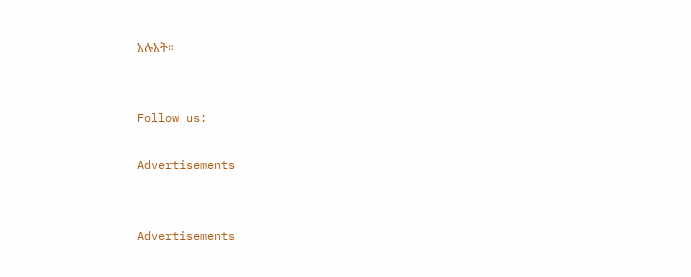አሉአት።


Follow us:

Advertisements


Advertisements